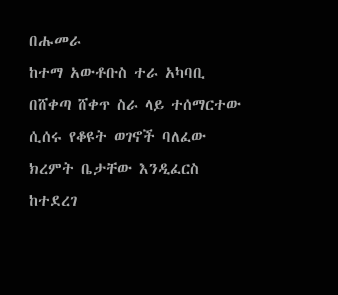በሑመራ
ከተማ አውቶቡስ ተራ አካባቢ በሸቀጣ ሸቀጥ ስራ ላይ ተሰማርተው ሲሰሩ የቆዩት ወገኖች ባለፈው ክረምት ቤታቸው እንዲፈርስ ከተደረገ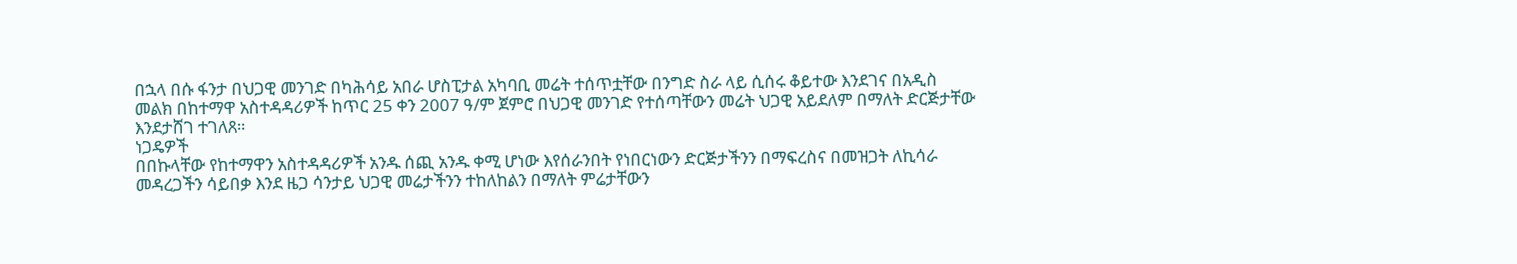በኋላ በሱ ፋንታ በህጋዊ መንገድ በካሕሳይ አበራ ሆስፒታል አካባቢ መሬት ተሰጥቷቸው በንግድ ስራ ላይ ሲሰሩ ቆይተው እንደገና በአዲስ
መልክ በከተማዋ አስተዳዳሪዎች ከጥር 25 ቀን 2007 ዓ/ም ጀምሮ በህጋዊ መንገድ የተሰጣቸውን መሬት ህጋዊ አይደለም በማለት ድርጅታቸው
እንደታሸገ ተገለጸ።
ነጋዴዎች
በበኩላቸው የከተማዋን አስተዳዳሪዎች አንዱ ሰጪ አንዱ ቀሚ ሆነው እየሰራንበት የነበርነውን ድርጅታችንን በማፍረስና በመዝጋት ለኪሳራ
መዳረጋችን ሳይበቃ እንደ ዜጋ ሳንታይ ህጋዊ መሬታችንን ተከለከልን በማለት ምሬታቸውን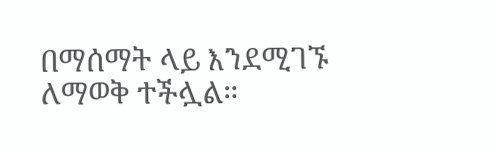በማሰማት ላይ እንደሚገኙ ለማወቅ ተችሏል።